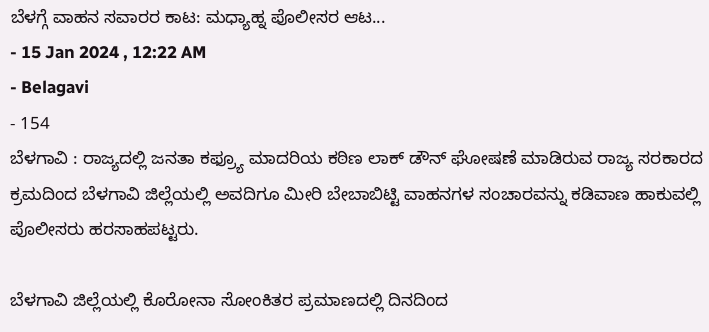ಬೆಳಗ್ಗೆ ವಾಹನ ಸವಾರರ ಕಾಟ: ಮಧ್ಯಾಹ್ನ ಪೊಲೀಸರ ಆಟ...
- 15 Jan 2024 , 12:22 AM
- Belagavi
- 154
ಬೆಳಗಾವಿ : ರಾಜ್ಯದಲ್ಲಿ ಜನತಾ ಕಫ್ರ್ಯೂ ಮಾದರಿಯ ಕಠಿಣ ಲಾಕ್ ಡೌನ್ ಘೋಷಣೆ ಮಾಡಿರುವ ರಾಜ್ಯ ಸರಕಾರದ ಕ್ರಮದಿಂದ ಬೆಳಗಾವಿ ಜಿಲ್ಲೆಯಲ್ಲಿ ಅವದಿಗೂ ಮೀರಿ ಬೇಬಾಬಿಟ್ಟಿ ವಾಹನಗಳ ಸಂಚಾರವನ್ನು ಕಡಿವಾಣ ಹಾಕುವಲ್ಲಿ ಪೊಲೀಸರು ಹರಸಾಹಪಟ್ಟರು.

ಬೆಳಗಾವಿ ಜಿಲ್ಲೆಯಲ್ಲಿ ಕೊರೋನಾ ಸೋಂಕಿತರ ಪ್ರಮಾಣದಲ್ಲಿ ದಿನದಿಂದ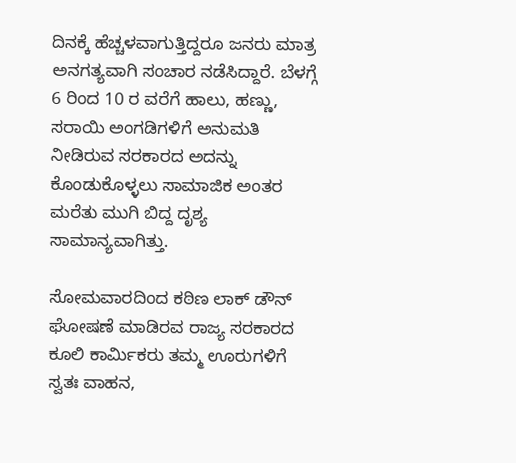ದಿನಕ್ಕೆ ಹೆಚ್ಚಳವಾಗುತ್ತಿದ್ದರೂ ಜನರು ಮಾತ್ರ ಅನಗತ್ಯವಾಗಿ ಸಂಚಾರ ನಡೆಸಿದ್ದಾರೆ. ಬೆಳಗ್ಗೆ 6 ರಿಂದ 10 ರ ವರೆಗೆ ಹಾಲು, ಹಣ್ಣು, ಸರಾಯಿ ಅಂಗಡಿಗಳಿಗೆ ಅನುಮತಿ ನೀಡಿರುವ ಸರಕಾರದ ಅದನ್ನು ಕೊಂಡುಕೊಳ್ಳಲು ಸಾಮಾಜಿಕ ಅಂತರ ಮರೆತು ಮುಗಿ ಬಿದ್ದ ದೃಶ್ಯ ಸಾಮಾನ್ಯವಾಗಿತ್ತು.

ಸೋಮವಾರದಿಂದ ಕಠಿಣ ಲಾಕ್ ಡೌನ್ ಘೋಷಣೆ ಮಾಡಿರವ ರಾಜ್ಯ ಸರಕಾರದ ಕೂಲಿ ಕಾರ್ಮಿಕರು ತಮ್ಮ ಊರುಗಳಿಗೆ ಸ್ವತಃ ವಾಹನ,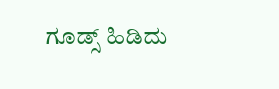ಗೂಡ್ಸ್ ಹಿಡಿದು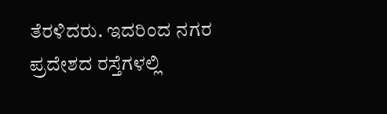ತೆರಳಿದರು. ಇದರಿಂದ ನಗರ ಪ್ರದೇಶದ ರಸ್ತೆಗಳಲ್ಲಿ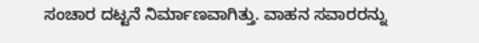ಸಂಚಾರ ದಟ್ಟನೆ ನಿರ್ಮಾಣವಾಗಿತ್ತು. ವಾಹನ ಸವಾರರನ್ನು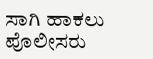ಸಾಗಿ ಹಾಕಲು ಪೊಲೀಸರು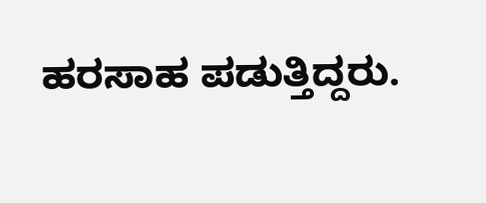ಹರಸಾಹ ಪಡುತ್ತಿದ್ದರು.